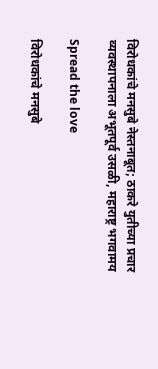विरोधकांचे मनसुबे नेस्तनाबूत; ठाकरे युतीच्या प्रचार व्यवस्थापनाला अभूतपूर्व उसळी, महाराष्ट्र भगवामय

Spread the love

विरोधकांचे मनसुबे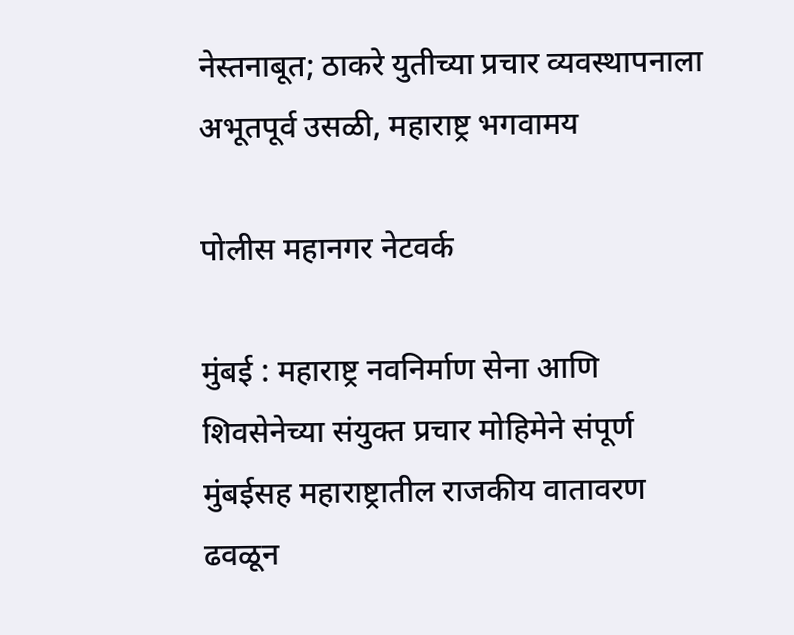नेस्तनाबूत; ठाकरे युतीच्या प्रचार व्यवस्थापनाला अभूतपूर्व उसळी, महाराष्ट्र भगवामय

पोलीस महानगर नेटवर्क

मुंबई : महाराष्ट्र नवनिर्माण सेना आणि शिवसेनेच्या संयुक्त प्रचार मोहिमेने संपूर्ण मुंबईसह महाराष्ट्रातील राजकीय वातावरण ढवळून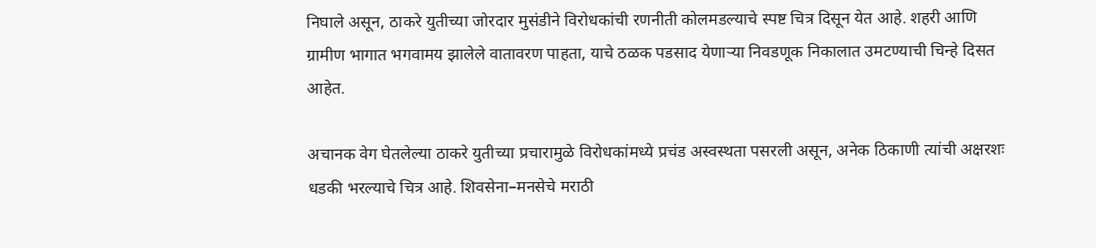निघाले असून, ठाकरे युतीच्या जोरदार मुसंडीने विरोधकांची रणनीती कोलमडल्याचे स्पष्ट चित्र दिसून येत आहे. शहरी आणि ग्रामीण भागात भगवामय झालेले वातावरण पाहता, याचे ठळक पडसाद येणाऱ्या निवडणूक निकालात उमटण्याची चिन्हे दिसत आहेत.

अचानक वेग घेतलेल्या ठाकरे युतीच्या प्रचारामुळे विरोधकांमध्ये प्रचंड अस्वस्थता पसरली असून, अनेक ठिकाणी त्यांची अक्षरशः धडकी भरल्याचे चित्र आहे. शिवसेना–मनसेचे मराठी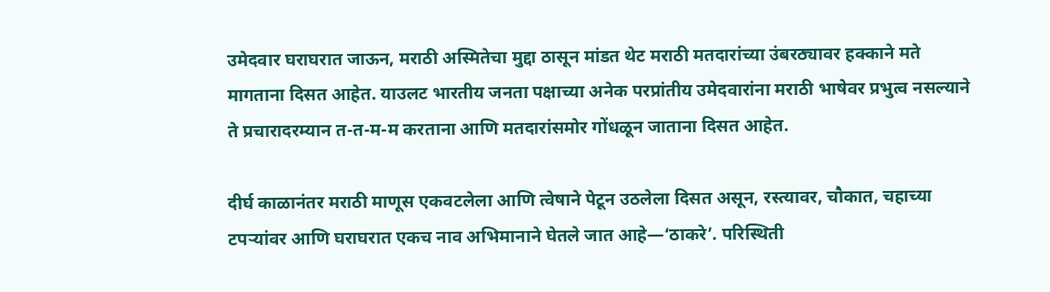उमेदवार घराघरात जाऊन, मराठी अस्मितेचा मुद्दा ठासून मांडत थेट मराठी मतदारांच्या उंबरठ्यावर हक्काने मते मागताना दिसत आहेत. याउलट भारतीय जनता पक्षाच्या अनेक परप्रांतीय उमेदवारांना मराठी भाषेवर प्रभुत्व नसल्याने ते प्रचारादरम्यान त-त-म-म करताना आणि मतदारांसमोर गोंधळून जाताना दिसत आहेत.

दीर्घ काळानंतर मराठी माणूस एकवटलेला आणि त्वेषाने पेटून उठलेला दिसत असून, रस्त्यावर, चौकात, चहाच्या टपऱ्यांवर आणि घराघरात एकच नाव अभिमानाने घेतले जात आहे—‘ठाकरे’. परिस्थिती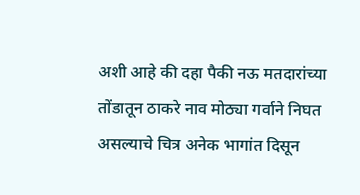अशी आहे की दहा पैकी नऊ मतदारांच्या तोंडातून ठाकरे नाव मोठ्या गर्वाने निघत असल्याचे चित्र अनेक भागांत दिसून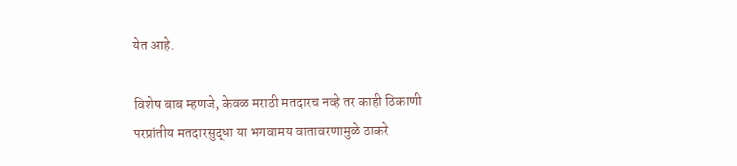येत आहे.

विशेष बाब म्हणजे, केवळ मराठी मतदारच नव्हे तर काही ठिकाणी परप्रांतीय मतदारसुद्धा या भगवामय वातावरणामुळे ठाकरे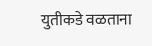युतीकडे वळताना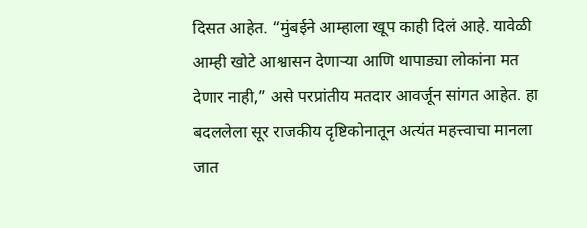दिसत आहेत. “मुंबईने आम्हाला खूप काही दिलं आहे. यावेळी आम्ही खोटे आश्वासन देणाऱ्या आणि थापाड्या लोकांना मत देणार नाही,” असे परप्रांतीय मतदार आवर्जून सांगत आहेत. हा बदललेला सूर राजकीय दृष्टिकोनातून अत्यंत महत्त्वाचा मानला जात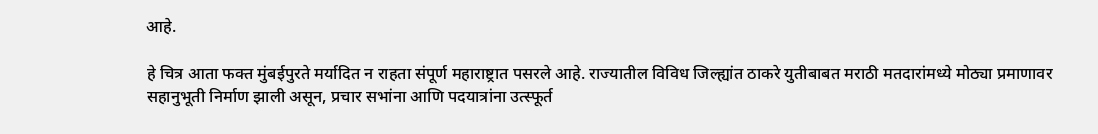आहे.

हे चित्र आता फक्त मुंबईपुरते मर्यादित न राहता संपूर्ण महाराष्ट्रात पसरले आहे. राज्यातील विविध जिल्ह्यांत ठाकरे युतीबाबत मराठी मतदारांमध्ये मोठ्या प्रमाणावर सहानुभूती निर्माण झाली असून, प्रचार सभांना आणि पदयात्रांना उत्स्फूर्त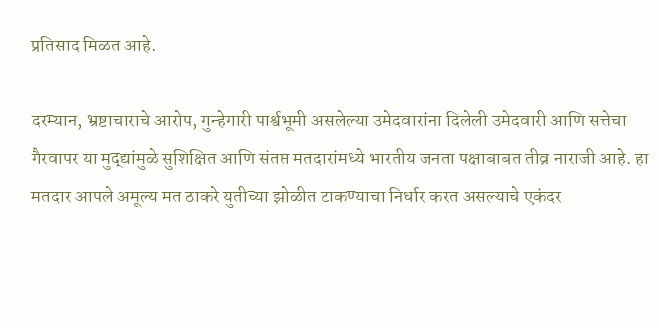प्रतिसाद मिळत आहे.

दरम्यान, भ्रष्टाचाराचे आरोप, गुन्हेगारी पार्श्वभूमी असलेल्या उमेदवारांना दिलेली उमेदवारी आणि सत्तेचा गैरवापर या मुद्द्यांमुळे सुशिक्षित आणि संतप्त मतदारांमध्ये भारतीय जनता पक्षाबाबत तीव्र नाराजी आहे. हा मतदार आपले अमूल्य मत ठाकरे युतीच्या झोळीत टाकण्याचा निर्धार करत असल्याचे एकंदर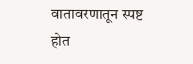वातावरणातून स्पष्ट होत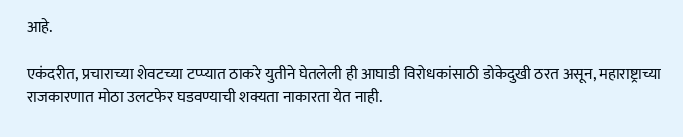आहे.

एकंदरीत, प्रचाराच्या शेवटच्या टप्प्यात ठाकरे युतीने घेतलेली ही आघाडी विरोधकांसाठी डोकेदुखी ठरत असून, महाराष्ट्राच्या राजकारणात मोठा उलटफेर घडवण्याची शक्यता नाकारता येत नाही.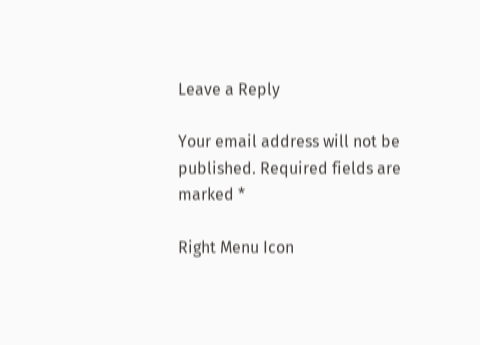Leave a Reply

Your email address will not be published. Required fields are marked *

Right Menu Icon